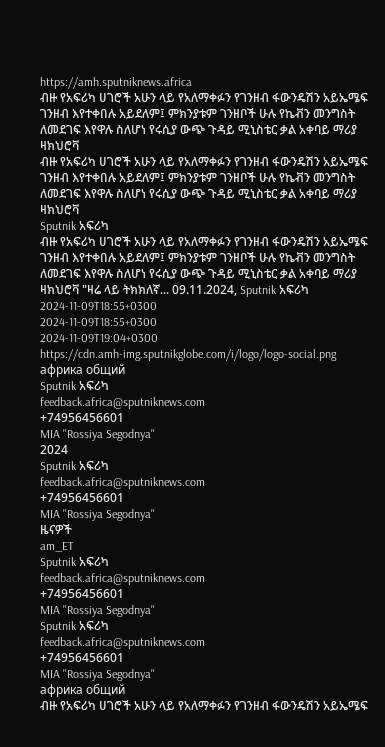https://amh.sputniknews.africa
ብዙ የአፍሪካ ሀገሮች አሁን ላይ የአለማቀፉን የገንዘብ ፋውንዴሽን አይኤሜፍ ገንዘብ እየተቀበሉ አይደለም፤ ምክንያቱም ገንዘቦች ሁሉ የኬቭን መንግስት ለመደገፍ እየዋሉ ስለሆነ የሩሲያ ውጭ ጉዳይ ሚኒስቴር ቃል አቀባይ ማሪያ ዛክህሮቫ
ብዙ የአፍሪካ ሀገሮች አሁን ላይ የአለማቀፉን የገንዘብ ፋውንዴሽን አይኤሜፍ ገንዘብ እየተቀበሉ አይደለም፤ ምክንያቱም ገንዘቦች ሁሉ የኬቭን መንግስት ለመደገፍ እየዋሉ ስለሆነ የሩሲያ ውጭ ጉዳይ ሚኒስቴር ቃል አቀባይ ማሪያ ዛክህሮቫ
Sputnik አፍሪካ
ብዙ የአፍሪካ ሀገሮች አሁን ላይ የአለማቀፉን የገንዘብ ፋውንዴሽን አይኤሜፍ ገንዘብ እየተቀበሉ አይደለም፤ ምክንያቱም ገንዘቦች ሁሉ የኬቭን መንግስት ለመደገፍ እየዋሉ ስለሆነ የሩሲያ ውጭ ጉዳይ ሚኒስቴር ቃል አቀባይ ማሪያ ዛክህሮቫ "ዛሬ ላይ ትክክለኛ... 09.11.2024, Sputnik አፍሪካ
2024-11-09T18:55+0300
2024-11-09T18:55+0300
2024-11-09T19:04+0300
https://cdn.amh-img.sputnikglobe.com/i/logo/logo-social.png
африка общий
Sputnik አፍሪካ
feedback.africa@sputniknews.com
+74956456601
MIA "Rossiya Segodnya"
2024
Sputnik አፍሪካ
feedback.africa@sputniknews.com
+74956456601
MIA "Rossiya Segodnya"
ዜናዎች
am_ET
Sputnik አፍሪካ
feedback.africa@sputniknews.com
+74956456601
MIA "Rossiya Segodnya"
Sputnik አፍሪካ
feedback.africa@sputniknews.com
+74956456601
MIA "Rossiya Segodnya"
африка общий
ብዙ የአፍሪካ ሀገሮች አሁን ላይ የአለማቀፉን የገንዘብ ፋውንዴሽን አይኤሜፍ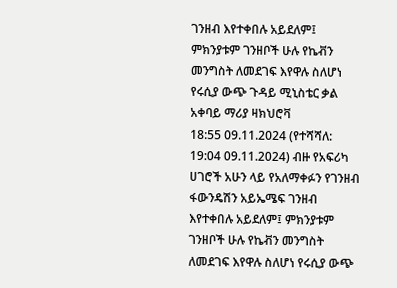ገንዘብ እየተቀበሉ አይደለም፤ ምክንያቱም ገንዘቦች ሁሉ የኬቭን መንግስት ለመደገፍ እየዋሉ ስለሆነ የሩሲያ ውጭ ጉዳይ ሚኒስቴር ቃል አቀባይ ማሪያ ዛክህሮቫ
18:55 09.11.2024 (የተሻሻለ: 19:04 09.11.2024) ብዙ የአፍሪካ ሀገሮች አሁን ላይ የአለማቀፉን የገንዘብ ፋውንዴሽን አይኤሜፍ ገንዘብ እየተቀበሉ አይደለም፤ ምክንያቱም ገንዘቦች ሁሉ የኬቭን መንግስት ለመደገፍ እየዋሉ ስለሆነ የሩሲያ ውጭ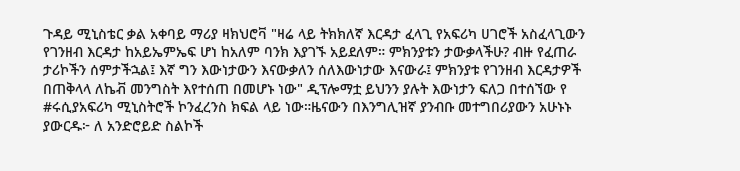ጉዳይ ሚኒስቴር ቃል አቀባይ ማሪያ ዛክህሮቫ "ዛሬ ላይ ትክክለኛ እርዳታ ፈላጊ የአፍሪካ ሀገሮች አስፈላጊውን የገንዘብ እርዳታ ከአይኤምኤፍ ሆነ ከአለም ባንክ እያገኙ አይደለም። ምክንያቱን ታውቃላችሁ? ብዙ የፈጠራ ታሪኮችን ሰምታችኋል፤ እኛ ግን እውነታውን እናውቃለን ሰለእውነታው እናውራ፤ ምክንያቱ የገንዘብ እርዳታዎች በጠቅላላ ለኬቭ መንግስት እየተሰጠ በመሆኑ ነው" ዲፕሎማቷ ይህንን ያሉት እውነታን ፍለጋ በተሰኘው የ #ሩሲያአፍሪካ ሚኒስትሮች ኮንፈረንስ ክፍል ላይ ነው።ዜናውን በእንግሊዝኛ ያንብቡ መተግበሪያውን አሁኑኑ ያውርዱ፦ ለ አንድሮይድ ስልኮች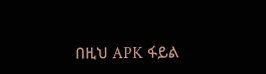በዚህ APK ፋይል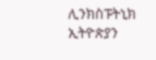ሊንክስፑትኒክ ኢትዮጵያን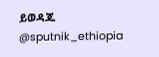ይወዳጁ @sputnik_ethiopia